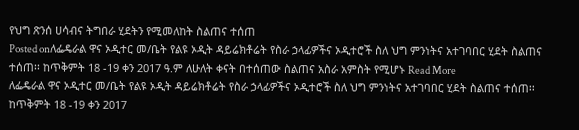የህግ ጽንሰ ሀሳብና ትግበራ ሂደትን የሚመለከት ስልጠና ተሰጠ
Posted onለፌዴራል ዋና ኦዲተር መ/ቤት የልዩ ኦዲት ዳይሬክቶሬት የስራ ኃላፊዎችና ኦዲተሮች ስለ ህግ ምንነትና አተገባበር ሂደት ስልጠና ተሰጠ፡፡ ከጥቅምት 18 -19 ቀን 2017 ዓ.ም ለሁለት ቀናት በተሰጠው ስልጠና አስራ አምስት የሚሆኑ Read More
ለፌዴራል ዋና ኦዲተር መ/ቤት የልዩ ኦዲት ዳይሬክቶሬት የስራ ኃላፊዎችና ኦዲተሮች ስለ ህግ ምንነትና አተገባበር ሂደት ስልጠና ተሰጠ፡፡ ከጥቅምት 18 -19 ቀን 2017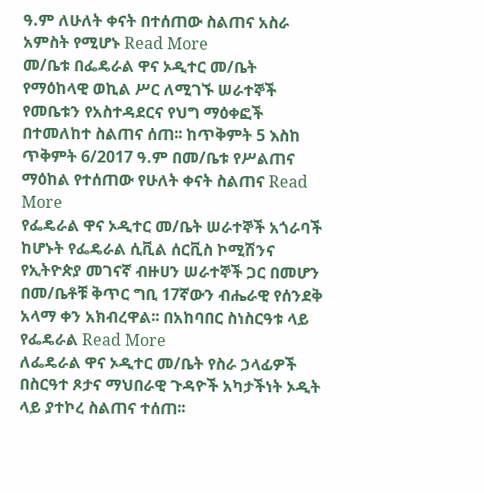ዓ.ም ለሁለት ቀናት በተሰጠው ስልጠና አስራ አምስት የሚሆኑ Read More
መ/ቤቱ በፌዴራል ዋና ኦዲተር መ/ቤት የማዕከላዊ ወኪል ሥር ለሚገኙ ሠራተኞች የመቤቱን የአስተዳደርና የህግ ማዕቀፎች በተመለከተ ስልጠና ሰጠ፡፡ ከጥቅምት 5 እስከ ጥቅምት 6/2017 ዓ.ም በመ/ቤቱ የሥልጠና ማዕከል የተሰጠው የሁለት ቀናት ስልጠና Read More
የፌዴራል ዋና ኦዲተር መ/ቤት ሠራተኞች አጎራባች ከሆኑት የፌዴራል ሲቪል ሰርቪስ ኮሚሽንና የኢትዮጵያ መገናኛ ብዙሀን ሠራተኞች ጋር በመሆን በመ/ቤቶቹ ቅጥር ግቢ 17ኛውን ብሔራዊ የሰንደቅ አላማ ቀን አክብረዋል፡፡ በአከባበር ስነስርዓቱ ላይ የፌዴራል Read More
ለፌዴራል ዋና ኦዲተር መ/ቤት የስራ ኃላፊዎች በስርዓተ ጾታና ማህበራዊ ጉዳዮች አካታችነት ኦዲት ላይ ያተኮረ ስልጠና ተሰጠ፡፡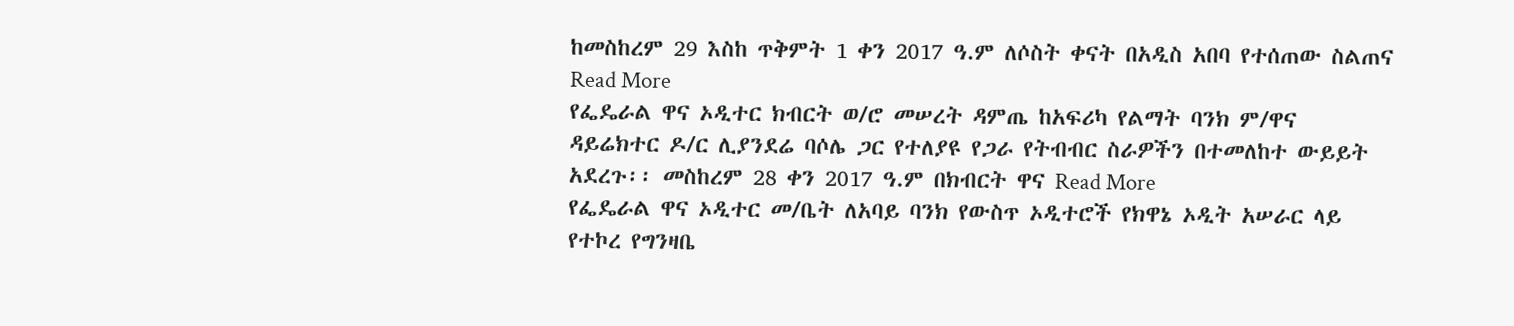ከመስከረም 29 እስከ ጥቅምት 1 ቀን 2017 ዓ.ም ለሶስት ቀናት በአዲስ አበባ የተሰጠው ስልጠና Read More
የፌዴራል ዋና ኦዲተር ክብርት ወ/ሮ መሠረት ዳምጤ ከአፍሪካ የልማት ባንክ ም/ዋና ዳይሬክተር ዶ/ር ሊያንደሬ ባሶሌ ጋር የተለያዩ የጋራ የትብብር ስራዎችን በተመለከተ ውይይት አደረጉ፡፡ መስከረም 28 ቀን 2017 ዓ.ም በክብርት ዋና Read More
የፌዴራል ዋና ኦዲተር መ/ቤት ለአባይ ባንክ የውስጥ ኦዲተሮች የክዋኔ ኦዲት አሠራር ላይ የተኮረ የግንዛቤ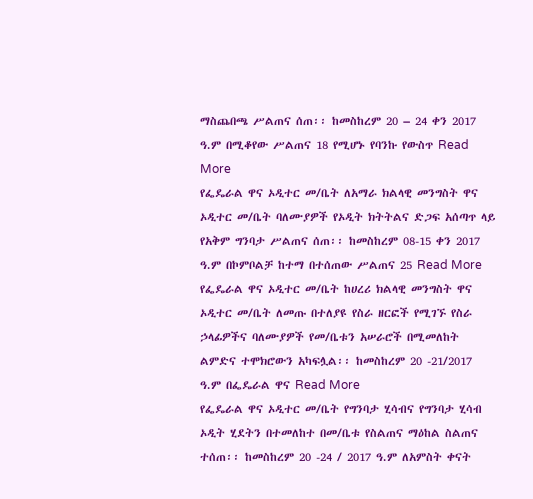ማስጨበጫ ሥልጠና ሰጠ፡፡ ከመስከረም 20 – 24 ቀን 2017 ዓ.ም በሚቆየው ሥልጠና 18 የሚሆኑ የባንኩ የውስጥ Read More
የፌዴራል ዋና ኦዲተር መ/ቤት ለአማራ ክልላዊ መንግስት ዋና ኦዲተር መ/ቤት ባለሙያዎች የኦዲት ክትትልና ድጋፍ አሰጣጥ ላይ የአቅም ግንባታ ሥልጠና ሰጠ፡፡ ከመስከረም 08-15 ቀን 2017 ዓ.ም በኮምቦልቻ ከተማ በተሰጠው ሥልጠና 25 Read More
የፌዴራል ዋና ኦዲተር መ/ቤት ከሀረሪ ክልላዊ መንግስት ዋና ኦዲተር መ/ቤት ለመጡ በተለያዩ የስራ ዘርፎች የሚገኙ የስራ ኃላፊዎችና ባለሙያዎች የመ/ቤቱን አሠራሮች በሚመለከት ልምድና ተሞክሮውን አካፍሏል፡፡ ከመስከረም 20 -21/2017 ዓ.ም በፌዴራል ዋና Read More
የፌዴራል ዋና ኦዲተር መ/ቤት የግንባታ ሂሳብና የግንባታ ሂሳብ ኦዲት ሂደትን በተመለከተ በመ/ቤቱ የስልጠና ማዕከል ስልጠና ተሰጠ፡፡ ከመስከረም 20 -24 / 2017 ዓ.ም ለአምስት ቀናት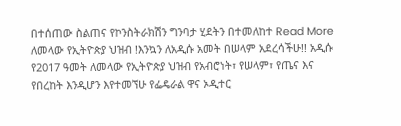በተሰጠው ስልጠና የኮንስትራክሽን ግንባታ ሂደትን በተመለከተ Read More
ለመላው የኢትዮጵያ ህዝብ !እንኳን ለአዲሱ አመት በሠላም አደረሳችሁ!! አዲሱ የ2017 ዓመት ለመላው የኢትዮጵያ ህዝብ የአብሮነት፣ የሠላም፣ የጤና እና የበረከት እንዲሆን እየተመኘሁ የፌዴራል ዋና ኦዲተር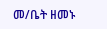መ/ቤት ዘመኑ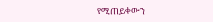የሚጠይቀውን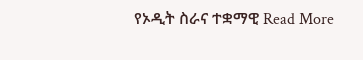የኦዲት ስራና ተቋማዊ Read More